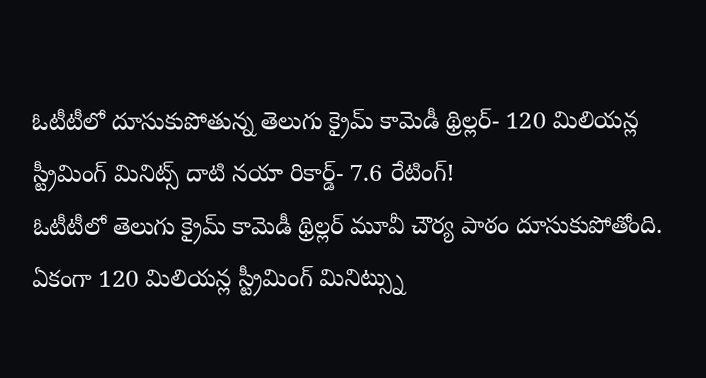ఓటీటీలో దూసుకుపోతున్న తెలుగు క్రైమ్ కామెడీ థ్రిల్లర్- 120 మిలియన్ల స్ట్రీమింగ్ మినిట్స్ దాటి నయా రికార్డ్- 7.6 రేటింగ్!
ఓటీటీలో తెలుగు క్రైమ్ కామెడీ థ్రిల్లర్ మూవీ చౌర్య పాఠం దూసుకుపోతోంది. ఏకంగా 120 మిలియన్ల స్ట్రీమింగ్ మినిట్స్ను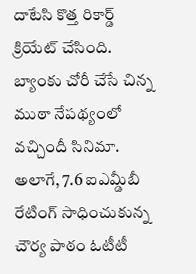దాటేసి కొత్త రికార్డ్ క్రియేట్ చేసింది. బ్యాంకు చోరీ చేసే చిన్న ముఠా నేపథ్యంలో వచ్చిందీ సినిమా. అలాగే, 7.6 ఐఎమ్డీబీ రేటింగ్ సాధించుకున్న చౌర్య పాఠం ఓటీటీ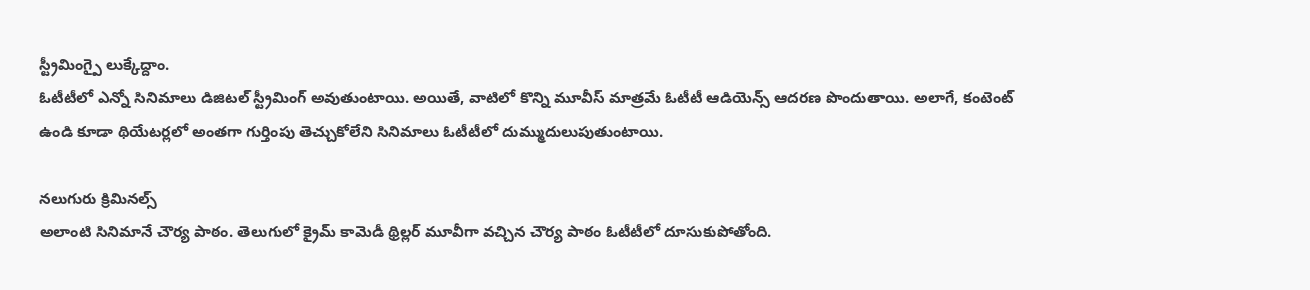స్ట్రీమింగ్పై లుక్కేద్దాం.
ఓటీటీలో ఎన్నో సినిమాలు డిజిటల్ స్ట్రీమింగ్ అవుతుంటాయి. అయితే, వాటిలో కొన్ని మూవీస్ మాత్రమే ఓటీటీ ఆడియెన్స్ ఆదరణ పొందుతాయి. అలాగే, కంటెంట్ ఉండి కూడా థియేటర్లలో అంతగా గుర్తింపు తెచ్చుకోలేని సినిమాలు ఓటీటీలో దుమ్ముదులుపుతుంటాయి.

నలుగురు క్రిమినల్స్
అలాంటి సినిమానే చౌర్య పాఠం. తెలుగులో క్రైమ్ కామెడీ థ్రిల్లర్ మూవీగా వచ్చిన చౌర్య పాఠం ఓటీటీలో దూసుకుపోతోంది.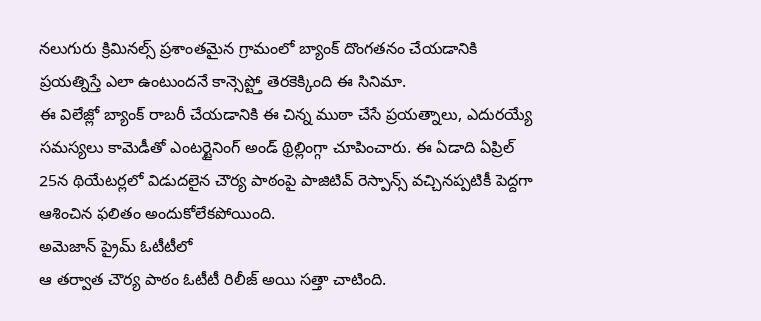నలుగురు క్రిమినల్స్ ప్రశాంతమైన గ్రామంలో బ్యాంక్ దొంగతనం చేయడానికి ప్రయత్నిస్తే ఎలా ఉంటుందనే కాన్సెప్ట్తో తెరకెక్కింది ఈ సినిమా.
ఈ విలేజ్లో బ్యాంక్ రాబరీ చేయడానికి ఈ చిన్న ముఠా చేసే ప్రయత్నాలు, ఎదురయ్యే సమస్యలు కామెడీతో ఎంటర్టైనింగ్ అండ్ థ్రిల్లింగ్గా చూపించారు. ఈ ఏడాది ఏప్రిల్ 25న థియేటర్లలో విడుదలైన చౌర్య పాఠంపై పాజిటివ్ రెస్పాన్స్ వచ్చినప్పటికీ పెద్దగా ఆశించిన ఫలితం అందుకోలేకపోయింది.
అమెజాన్ ప్రైమ్ ఓటీటీలో
ఆ తర్వాత చౌర్య పాఠం ఓటీటీ రిలీజ్ అయి సత్తా చాటింది.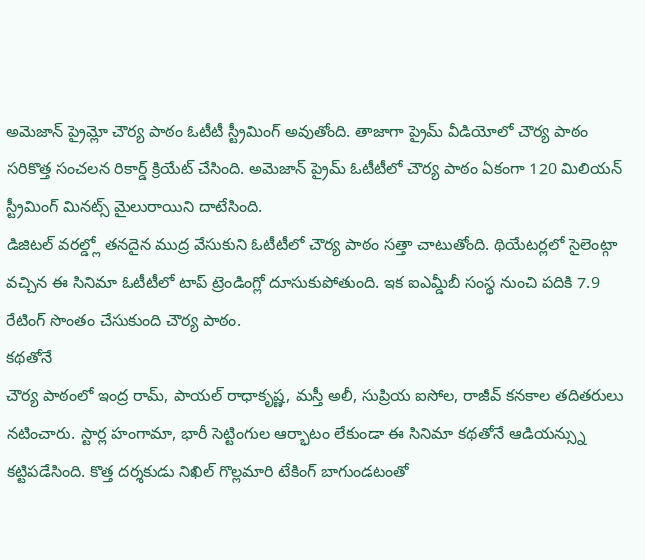అమెజాన్ ప్రైమ్లో చౌర్య పాఠం ఓటీటీ స్ట్రీమింగ్ అవుతోంది. తాజాగా ప్రైమ్ వీడియోలో చౌర్య పాఠం సరికొత్త సంచలన రికార్డ్ క్రియేట్ చేసింది. అమెజాన్ ప్రైమ్ ఓటీటీలో చౌర్య పాఠం ఏకంగా 120 మిలియన్ స్ట్రీమింగ్ మినట్స్ మైలురాయిని దాటేసింది.
డిజిటల్ వరల్డ్లో తనదైన ముద్ర వేసుకుని ఓటీటీలో చౌర్య పాఠం సత్తా చాటుతోంది. థియేటర్లలో సైలెంట్గా వచ్చిన ఈ సినిమా ఓటీటీలో టాప్ ట్రెండింగ్లో దూసుకుపోతుంది. ఇక ఐఎమ్డీబీ సంస్థ నుంచి పదికి 7.9 రేటింగ్ సొంతం చేసుకుంది చౌర్య పాఠం.
కథతోనే
చౌర్య పాఠంలో ఇంద్ర రామ్, పాయల్ రాధాకృష్ణ, మస్తీ అలీ, సుప్రియ ఐసోల, రాజీవ్ కనకాల తదితరులు నటించారు. స్టార్ల హంగామా, భారీ సెట్టింగుల ఆర్భాటం లేకుండా ఈ సినిమా కథతోనే ఆడియన్స్ను కట్టిపడేసింది. కొత్త దర్శకుడు నిఖిల్ గొల్లమారి టేకింగ్ బాగుండటంతో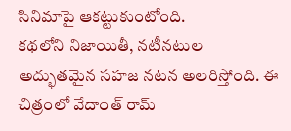సినిమాపై ఆకట్టుకుంటోంది.
కథలోని నిజాయితీ, నటీనటుల అద్భుతమైన సహజ నటన అలరిస్తోంది. ఈ చిత్రంలో వేదాంత్ రామ్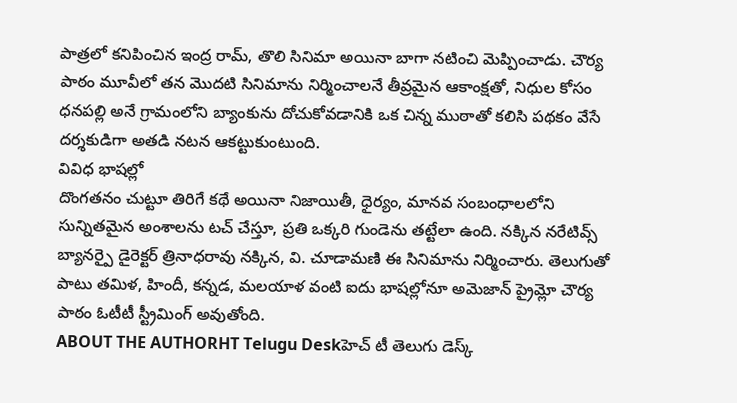పాత్రలో కనిపించిన ఇంద్ర రామ్, తొలి సినిమా అయినా బాగా నటించి మెప్పించాడు. చౌర్య పాఠం మూవీలో తన మొదటి సినిమాను నిర్మించాలనే తీవ్రమైన ఆకాంక్షతో, నిధుల కోసం ధనపల్లి అనే గ్రామంలోని బ్యాంకును దోచుకోవడానికి ఒక చిన్న ముఠాతో కలిసి పథకం వేసే దర్శకుడిగా అతడి నటన ఆకట్టుకుంటుంది.
వివిధ భాషల్లో
దొంగతనం చుట్టూ తిరిగే కథే అయినా నిజాయితీ, ధైర్యం, మానవ సంబంధాలలోని సున్నితమైన అంశాలను టచ్ చేస్తూ, ప్రతి ఒక్కరి గుండెను తట్టేలా ఉంది. నక్కిన నరేటివ్స్ బ్యానర్పై డైరెక్టర్ త్రినాధరావు నక్కిన, వి. చూడామణి ఈ సినిమాను నిర్మించారు. తెలుగుతో పాటు తమిళ, హిందీ, కన్నడ, మలయాళ వంటి ఐదు భాషల్లోనూ అమెజాన్ ప్రైమ్లో చౌర్య పాఠం ఓటీటీ స్ట్రీమింగ్ అవుతోంది.
ABOUT THE AUTHORHT Telugu Deskహెచ్ టీ తెలుగు డెస్క్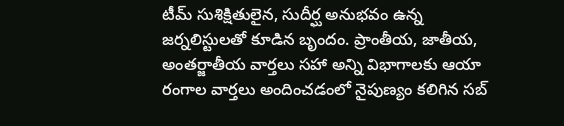టీమ్ సుశిక్షితులైన, సుదీర్ఘ అనుభవం ఉన్న జర్నలిస్టులతో కూడిన బృందం. ప్రాంతీయ, జాతీయ, అంతర్జాతీయ వార్తలు సహా అన్ని విభాగాలకు ఆయా రంగాల వార్తలు అందించడంలో నైపుణ్యం కలిగిన సబ్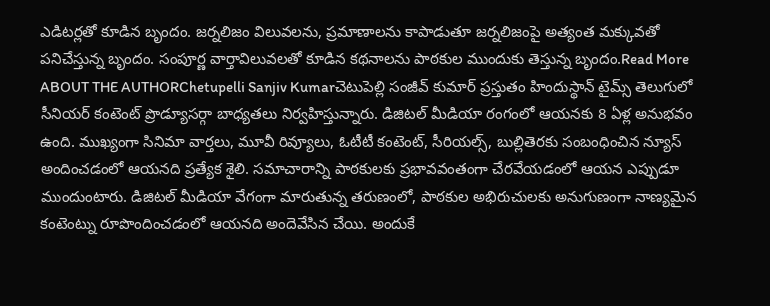ఎడిటర్లతో కూడిన బృందం. జర్నలిజం విలువలను, ప్రమాణాలను కాపాడుతూ జర్నలిజంపై అత్యంత మక్కువతో పనిచేస్తున్న బృందం. సంపూర్ణ వార్తావిలువలతో కూడిన కథనాలను పాఠకుల ముందుకు తెస్తున్న బృందం.Read More
ABOUT THE AUTHORChetupelli Sanjiv Kumarచెటుపెల్లి సంజీవ్ కుమార్ ప్రస్తుతం హిందుస్థాన్ టైమ్స్ తెలుగులో సీనియర్ కంటెంట్ ప్రొడ్యూసర్గా బాధ్యతలు నిర్వహిస్తున్నారు. డిజిటల్ మీడియా రంగంలో ఆయనకు 8 ఏళ్ల అనుభవం ఉంది. ముఖ్యంగా సినిమా వార్తలు, మూవీ రివ్యూలు, ఓటీటీ కంటెంట్, సీరియల్స్, బుల్లితెరకు సంబంధించిన న్యూస్ అందించడంలో ఆయనది ప్రత్యేక శైలి. సమాచారాన్ని పాఠకులకు ప్రభావవంతంగా చేరవేయడంలో ఆయన ఎప్పుడూ ముందుంటారు. డిజిటల్ మీడియా వేగంగా మారుతున్న తరుణంలో, పాఠకుల అభిరుచులకు అనుగుణంగా నాణ్యమైన కంటెంట్ను రూపొందించడంలో ఆయనది అందెవేసిన చేయి. అందుకే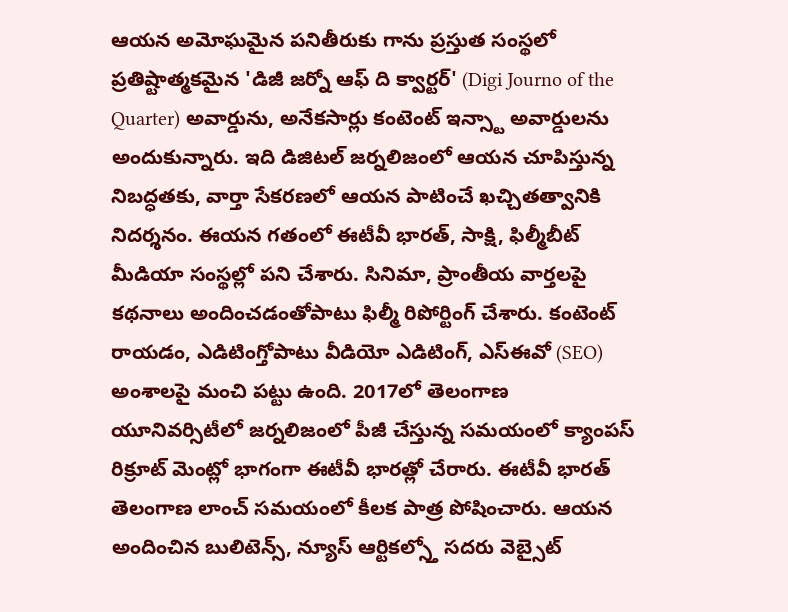ఆయన అమోఘమైన పనితీరుకు గాను ప్రస్తుత సంస్థలో ప్రతిష్టాత్మకమైన 'డిజీ జర్నో ఆఫ్ ది క్వార్టర్' (Digi Journo of the Quarter) అవార్డును, అనేకసార్లు కంటెంట్ ఇన్స్టా అవార్డులను అందుకున్నారు. ఇది డిజిటల్ జర్నలిజంలో ఆయన చూపిస్తున్న నిబద్ధతకు, వార్తా సేకరణలో ఆయన పాటించే ఖచ్చితత్వానికి నిదర్శనం. ఈయన గతంలో ఈటీవీ భారత్, సాక్షి, ఫిల్మీబీట్ మీడియా సంస్థల్లో పని చేశారు. సినిమా, ప్రాంతీయ వార్తలపై కథనాలు అందించడంతోపాటు ఫిల్మీ రిపోర్టింగ్ చేశారు. కంటెంట్ రాయడం, ఎడిటింగ్తోపాటు వీడియో ఎడిటింగ్, ఎస్ఈవో (SEO) అంశాలపై మంచి పట్టు ఉంది. 2017లో తెలంగాణ యూనివర్సిటీలో జర్నలిజంలో పీజీ చేస్తున్న సమయంలో క్యాంపస్ రిక్రూట్ మెంట్లో భాగంగా ఈటీవీ భారత్లో చేరారు. ఈటీవీ భారత్ తెలంగాణ లాంచ్ సమయంలో కీలక పాత్ర పోషించారు. ఆయన అందించిన బులిటెన్స్, న్యూస్ ఆర్టికల్స్తో సదరు వెబ్సైట్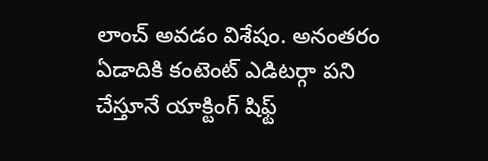లాంచ్ అవడం విశేషం. అనంతరం ఏడాదికి కంటెంట్ ఎడిటర్గా పని చేస్తూనే యాక్టింగ్ షిఫ్ట్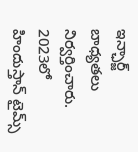ఇన్ఛార్జ్ బాధ్యతలు నిర్వర్తించారు. 2023లో హిందుస్తాన్ టైమ్స్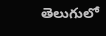తెలుగులో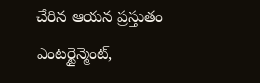చేరిన ఆయన ప్రస్తుతం ఎంటర్టైన్మెంట్,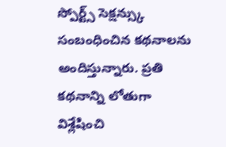స్పోర్ట్స్ సెక్షన్స్కు సంబంధించిన కథనాలను అందిస్తున్నారు. ప్రతి కథనాన్ని లోతుగా విశ్లేషించి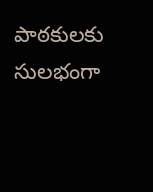పాఠకులకు సులభంగా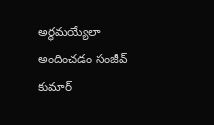అర్థమయ్యేలా అందించడం సంజీవ్ కుమార్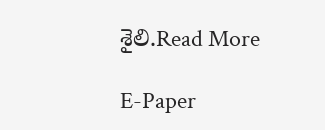శైలి.Read More

E-Paper